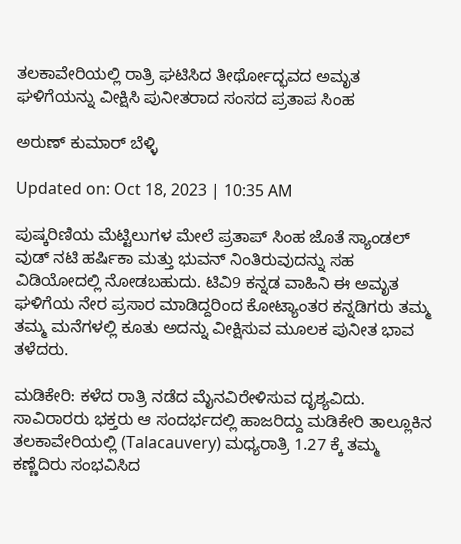ತಲಕಾವೇರಿಯಲ್ಲಿ ರಾತ್ರಿ ಘಟಿಸಿದ ತೀರ್ಥೋದ್ಭವದ ಅಮೃತ ಘಳಿಗೆಯನ್ನು ವೀಕ್ಷಿಸಿ ಪುನೀತರಾದ ಸಂಸದ ಪ್ರತಾಪ ಸಿಂಹ

ಅರುಣ್ ಕುಮಾರ್ ಬೆಳ್ಳಿ

Updated on: Oct 18, 2023 | 10:35 AM

ಪುಷ್ಕರಿಣಿಯ ಮೆಟ್ಟಿಲುಗಳ ಮೇಲೆ ಪ್ರತಾಪ್ ಸಿಂಹ ಜೊತೆ ಸ್ಯಾಂಡಲ್ ವುಡ್ ನಟಿ ಹರ್ಷಿಕಾ ಮತ್ತು ಭುವನ್ ನಿಂತಿರುವುದನ್ನು ಸಹ ವಿಡಿಯೋದಲ್ಲಿ ನೋಡಬಹುದು. ಟಿವಿ9 ಕನ್ನಡ ವಾಹಿನಿ ಈ ಅಮೃತ ಘಳಿಗೆಯ ನೇರ ಪ್ರಸಾರ ಮಾಡಿದ್ದರಿಂದ ಕೋಟ್ಯಾಂತರ ಕನ್ನಡಿಗರು ತಮ್ಮ ತಮ್ಮ ಮನೆಗಳಲ್ಲಿ ಕೂತು ಅದನ್ನು ವೀಕ್ಷಿಸುವ ಮೂಲಕ ಪುನೀತ ಭಾವ ತಳೆದರು.

ಮಡಿಕೇರಿ: ಕಳೆದ ರಾತ್ರಿ ನಡೆದ ಮೈನವಿರೇಳಿಸುವ ದೃಶ್ಯವಿದು. ಸಾವಿರಾರರು ಭಕ್ತರು ಆ ಸಂದರ್ಭದಲ್ಲಿ ಹಾಜರಿದ್ದು ಮಡಿಕೇರಿ ತಾಲ್ಲೂಕಿನ ತಲಕಾವೇರಿಯಲ್ಲಿ (Talacauvery) ಮಧ್ಯರಾತ್ರಿ 1.27 ಕ್ಕೆ ತಮ್ಮ ಕಣ್ಣೆದಿರು ಸಂಭವಿಸಿದ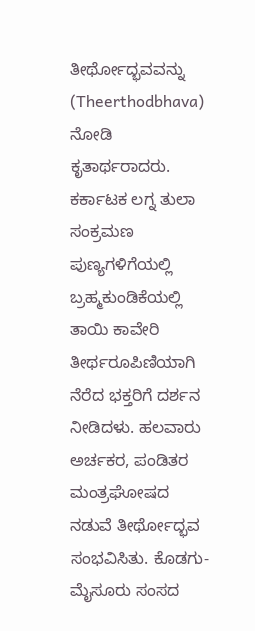ತೀರ್ಥೋದ್ಭವವನ್ನು (Theerthodbhava) ನೋಡಿ ಕೃತಾರ್ಥರಾದರು. ಕರ್ಕಾಟಕ ಲಗ್ನ ತುಲಾ ಸಂಕ್ರಮಣ ಪುಣ್ಯಗಳಿಗೆಯಲ್ಲಿ ಬ್ರಹ್ಮಕುಂಡಿಕೆಯಲ್ಲಿ ತಾಯಿ ಕಾವೇರಿ ತೀರ್ಥರೂಪಿಣಿಯಾಗಿ ನೆರೆದ ಭಕ್ತರಿಗೆ ದರ್ಶನ ನೀಡಿದಳು. ಹಲವಾರು ಅರ್ಚಕರ, ಪಂಡಿತರ ಮಂತ್ರಘೋಷದ ನಡುವೆ ತೀರ್ಥೋದ್ಭವ ಸಂಭವಿಸಿತು. ಕೊಡಗು-ಮೈಸೂರು ಸಂಸದ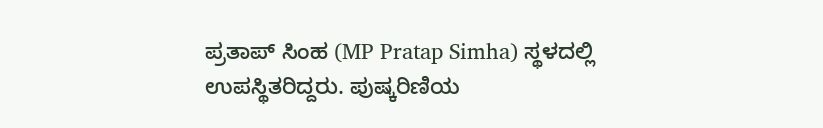ಪ್ರತಾಪ್ ಸಿಂಹ (MP Pratap Simha) ಸ್ಥಳದಲ್ಲಿ ಉಪಸ್ಥಿತರಿದ್ದರು. ಪುಷ್ಕರಿಣಿಯ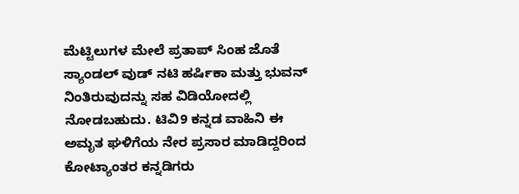ಮೆಟ್ಟಿಲುಗಳ ಮೇಲೆ ಪ್ರತಾಪ್ ಸಿಂಹ ಜೊತೆ ಸ್ಯಾಂಡಲ್ ವುಡ್ ನಟಿ ಹರ್ಷಿಕಾ ಮತ್ತು ಭುವನ್ ನಿಂತಿರುವುದನ್ನು ಸಹ ವಿಡಿಯೋದಲ್ಲಿ ನೋಡಬಹುದು. ಟಿವಿ9 ಕನ್ನಡ ವಾಹಿನಿ ಈ ಅಮೃತ ಘಳಿಗೆಯ ನೇರ ಪ್ರಸಾರ ಮಾಡಿದ್ದರಿಂದ ಕೋಟ್ಯಾಂತರ ಕನ್ನಡಿಗರು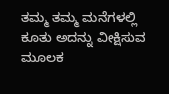ತಮ್ಮ ತಮ್ಮ ಮನೆಗಳಲ್ಲಿ ಕೂತು ಅದನ್ನು ವೀಕ್ಷಿಸುವ ಮೂಲಕ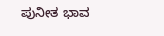ಪುನೀತ ಭಾವ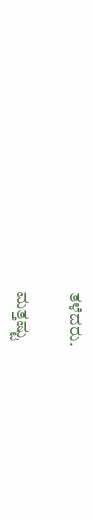ತಳೆದರು.

ಮತ್ತಷ್ಟು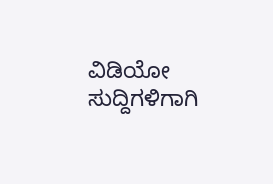ವಿಡಿಯೋ ಸುದ್ದಿಗಳಿಗಾಗಿ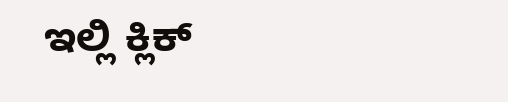ಇಲ್ಲಿ ಕ್ಲಿಕ್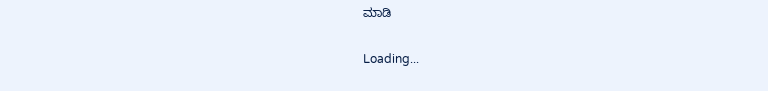ಮಾಡಿ

Loading...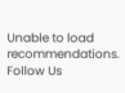Unable to load recommendations.
Follow Us